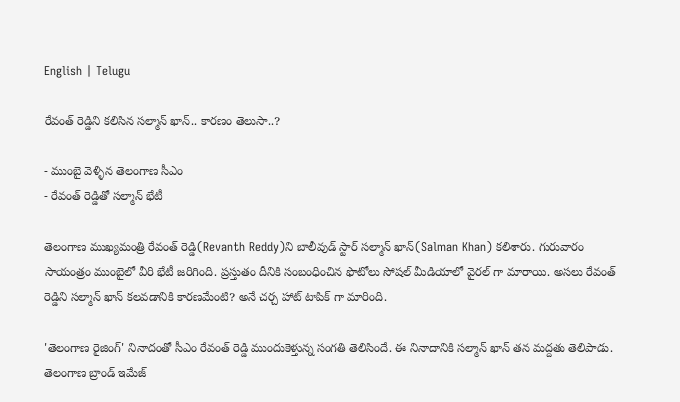English | Telugu

రేవంత్ రెడ్డిని కలిసిన సల్మాన్ ఖాన్.. కారణం తెలుసా..?

- ముంబై వెళ్ళిన తెలంగాణ సీఎం
- రేవంత్ రెడ్డితో సల్మాన్ భేటీ

తెలంగాణ ముఖ్యమంత్రి రేవంత్ రెడ్డి(Revanth Reddy)ని బాలీవుడ్ స్టార్ సల్మాన్ ఖాన్(Salman Khan) కలిశారు. గురువారం సాయంత్రం ముంబైలో వీరి భేటీ జరిగింది. ప్రస్తుతం దీనికి సంబంధించిన ఫొటోలు సోషల్ మీడియాలో వైరల్ గా మారాయి. అసలు రేవంత్ రెడ్డిని సల్మాన్ ఖాన్ కలవడానికి కారణమేంటి? అనే చర్చ హాట్ టాపిక్ గా మారింది.

'తెలంగాణ రైజింగ్' నినాదంతో సీఎం రేవంత్ రెడ్డి ముందుకెళ్తున్న సంగతి తెలిసిందే. ఈ నినాదానికి సల్మాన్ ఖాన్ తన మద్దతు తెలిపాడు. తెలంగాణ బ్రాండ్ ఇమేజ్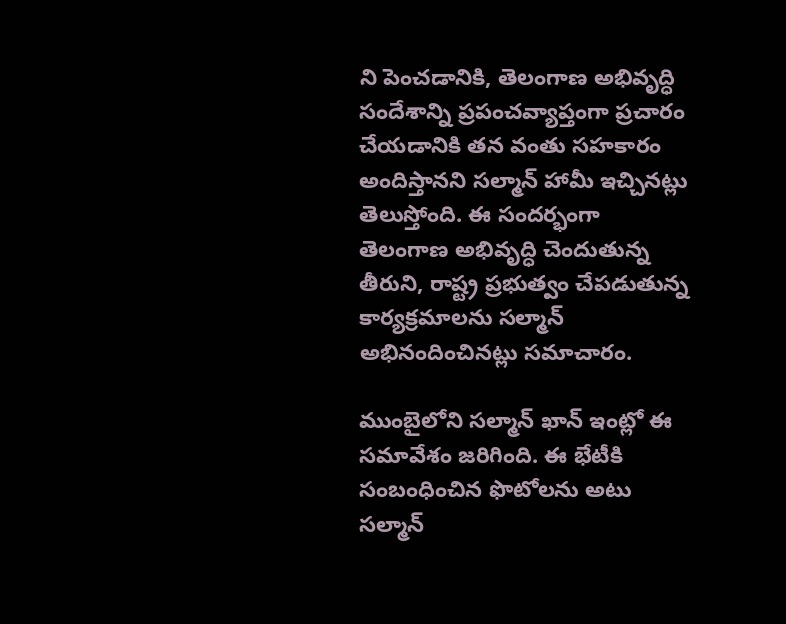ని పెంచడానికి, తెలంగాణ అభివృద్ధి సందేశాన్ని ప్రపంచవ్యాప్తంగా ప్రచారం చేయడానికి తన వంతు సహకారం అందిస్తానని సల్మాన్ హామీ ఇచ్చినట్లు తెలుస్తోంది. ఈ సందర్భంగా తెలంగాణ అభివృద్ధి చెందుతున్న తీరుని, రాష్ట్ర ప్రభుత్వం చేపడుతున్న కార్యక్రమాలను సల్మాన్ అభినందించినట్లు సమాచారం.

ముంబైలోని సల్మాన్ ఖాన్ ఇంట్లో ఈ సమావేశం జరిగింది. ఈ భేటీకి సంబంధించిన ఫొటోలను అటు సల్మాన్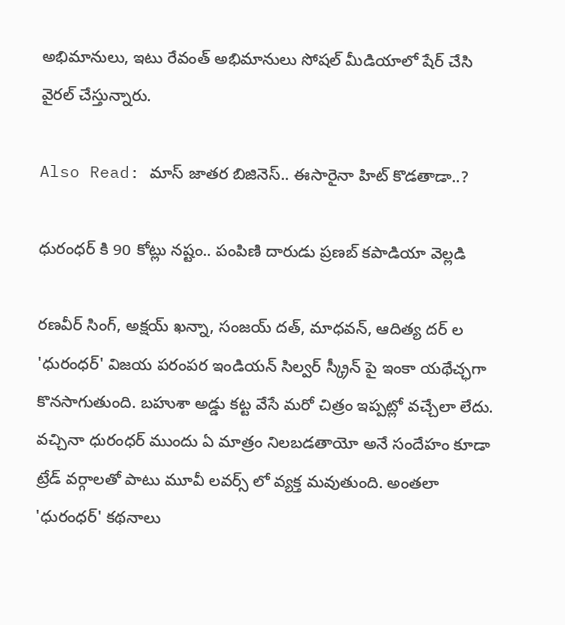అభిమానులు, ఇటు రేవంత్ అభిమానులు సోషల్ మీడియాలో షేర్ చేసి వైరల్ చేస్తున్నారు.

Also Read: మాస్ జాతర బిజినెస్.. ఈసారైనా హిట్ కొడతాడా..?

ధురంధర్ కి 90 కోట్లు నష్టం.. పంపిణి దారుడు ప్రణబ్ కపాడియా వెల్లడి

రణవీర్ సింగ్, అక్షయ్ ఖన్నా, సంజయ్ దత్, మాధవన్, ఆదిత్య దర్ ల 'ధురంధర్' విజయ పరంపర ఇండియన్ సిల్వర్ స్క్రీన్ పై ఇంకా యథేచ్ఛగా కొనసాగుతుంది. బహుశా అడ్డు కట్ట వేసే మరో చిత్రం ఇప్పట్లో వచ్చేలా లేదు. వచ్చినా ధురంధర్ ముందు ఏ మాత్రం నిలబడతాయో అనే సందేహం కూడా ట్రేడ్ వర్గాలతో పాటు మూవీ లవర్స్ లో వ్యక్త మవుతుంది. అంతలా 'ధురంధర్' కథనాలు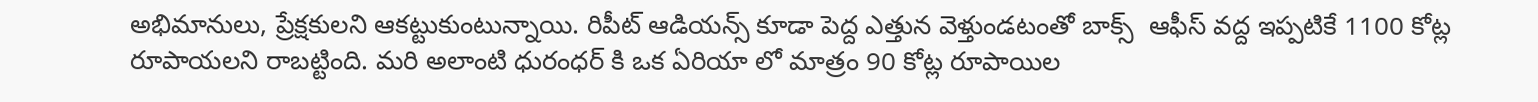అభిమానులు, ప్రేక్షకులని ఆకట్టుకుంటున్నాయి. రిపీట్ ఆడియన్స్ కూడా పెద్ద ఎత్తున వెళ్తుండటంతో బాక్స్  ఆఫీస్ వద్ద ఇప్పటికే 1100 కోట్ల రూపాయలని రాబట్టింది. మరి అలాంటి ధురంధర్ కి ఒక ఏరియా లో మాత్రం 90 కోట్ల రూపాయిల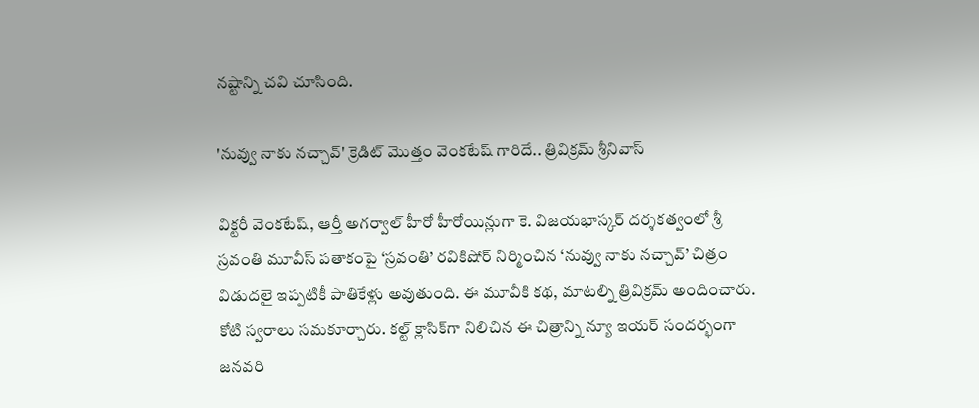నష్టాన్ని చవి చూసింది.

'నువ్వు నాకు నచ్చావ్' క్రెడిట్ మొత్తం వెంకటేష్ గారిదే.. త్రివిక్రమ్ శ్రీనివాస్

విక్టరీ వెంకటేష్, ఆర్తీ అగర్వాల్ హీరో హీరోయిన్లుగా కె. విజయభాస్కర్ దర్శకత్వంలో శ్రీ స్రవంతి మూవీస్ పతాకంపై ‘స్రవంతి’ రవికిషోర్ నిర్మించిన ‘నువ్వు నాకు నచ్చావ్’ చిత్రం విడుదలై ఇప్పటికీ పాతికేళ్లు అవుతుంది. ఈ మూవీకి కథ, మాటల్ని త్రివిక్రమ్ అందించారు. కోటి స్వరాలు సమకూర్చారు. కల్ట్ క్లాసిక్‌గా నిలిచిన ఈ చిత్రాన్ని న్యూ ఇయర్ సందర్భంగా జనవరి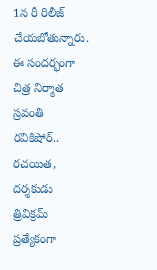1న రీ రిలీజ్ చేయబోతున్నారు. ఈ సందర్భంగా చిత్ర నిర్మాత స్రవంతి రవికిషోర్.. రచయిత, దర్శకుడు త్రివిక్రమ్ ప్రత్యేకంగా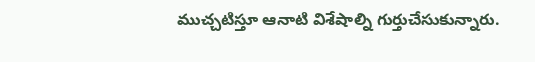ముచ్చటిస్తూ ఆనాటి విశేషాల్ని గుర్తుచేసుకున్నారు.